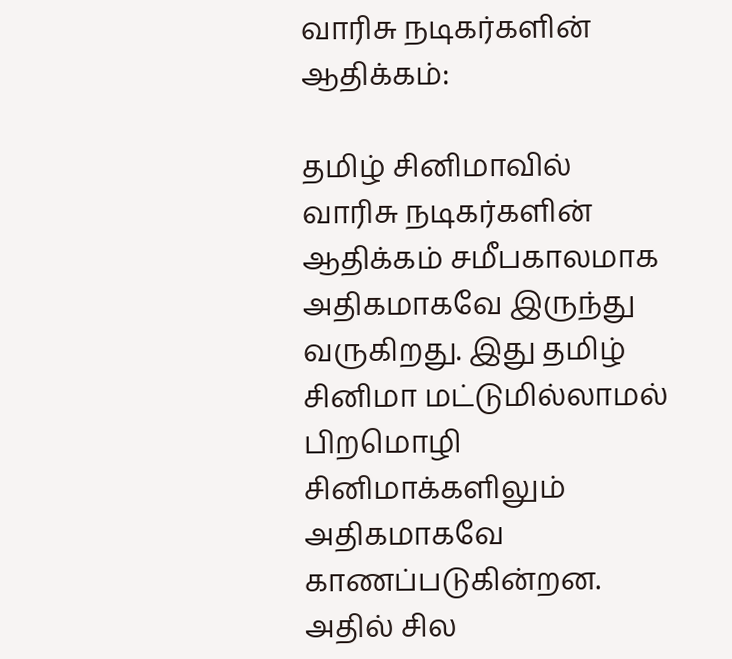வாரிசு நடிகர்களின் ஆதிக்கம்:

தமிழ் சினிமாவில் வாரிசு நடிகர்களின் ஆதிக்கம் சமீபகாலமாக அதிகமாகவே இருந்து வருகிறது. இது தமிழ் சினிமா மட்டுமில்லாமல் பிறமொழி சினிமாக்களிலும் அதிகமாகவே காணப்படுகின்றன. அதில் சில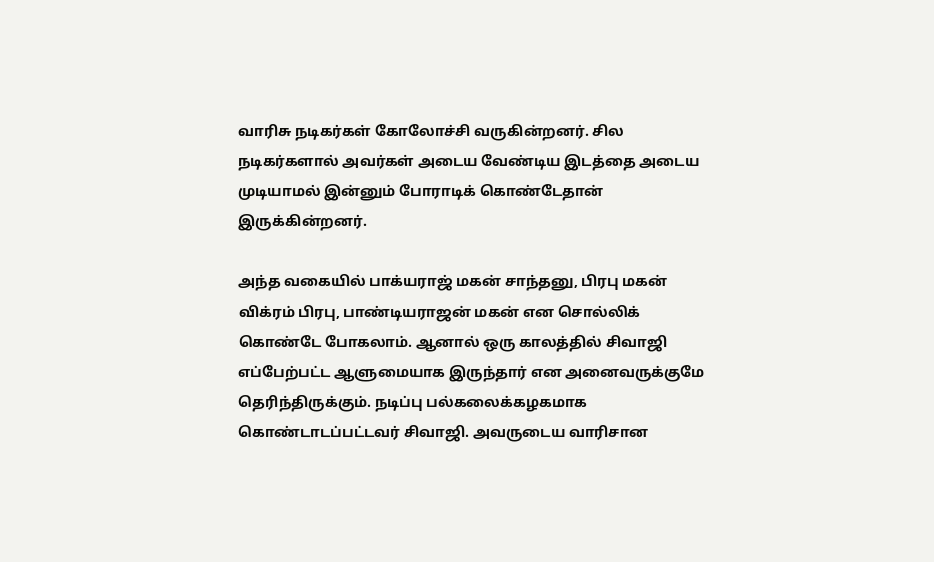வாரிசு நடிகர்கள் கோலோச்சி வருகின்றனர். சில நடிகர்களால் அவர்கள் அடைய வேண்டிய இடத்தை அடைய முடியாமல் இன்னும் போராடிக் கொண்டேதான் இருக்கின்றனர்.

அந்த வகையில் பாக்யராஜ் மகன் சாந்தனு, பிரபு மகன் விக்ரம் பிரபு, பாண்டியராஜன் மகன் என சொல்லிக் கொண்டே போகலாம். ஆனால் ஒரு காலத்தில் சிவாஜி எப்பேற்பட்ட ஆளுமையாக இருந்தார் என அனைவருக்குமே தெரிந்திருக்கும். நடிப்பு பல்கலைக்கழகமாக கொண்டாடப்பட்டவர் சிவாஜி. அவருடைய வாரிசான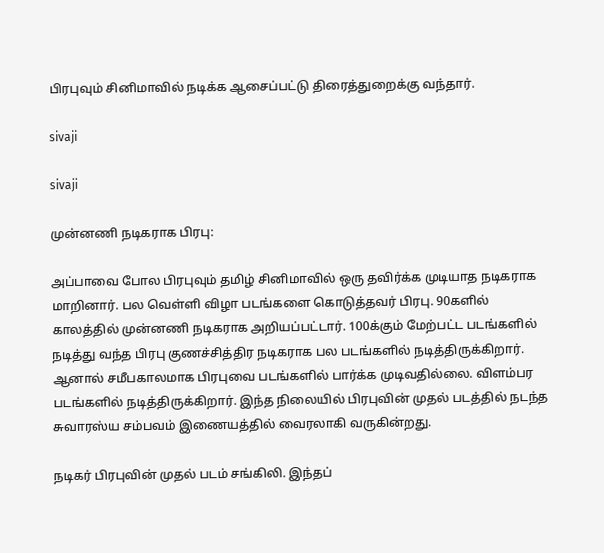பிரபுவும் சினிமாவில் நடிக்க ஆசைப்பட்டு திரைத்துறைக்கு வந்தார்.

sivaji

sivaji

முன்னணி நடிகராக பிரபு:

அப்பாவை போல பிரபுவும் தமிழ் சினிமாவில் ஒரு தவிர்க்க முடியாத நடிகராக மாறினார். பல வெள்ளி விழா படங்களை கொடுத்தவர் பிரபு. 90களில் காலத்தில் முன்னணி நடிகராக அறியப்பட்டார். 100க்கும் மேற்பட்ட படங்களில் நடித்து வந்த பிரபு குணச்சித்திர நடிகராக பல படங்களில் நடித்திருக்கிறார். ஆனால் சமீபகாலமாக பிரபுவை படங்களில் பார்க்க முடிவதில்லை. விளம்பர படங்களில் நடித்திருக்கிறார். இந்த நிலையில் பிரபுவின் முதல் படத்தில் நடந்த சுவாரஸ்ய சம்பவம் இணையத்தில் வைரலாகி வருகின்றது.

நடிகர் பிரபுவின் முதல் படம் சங்கிலி. இந்தப்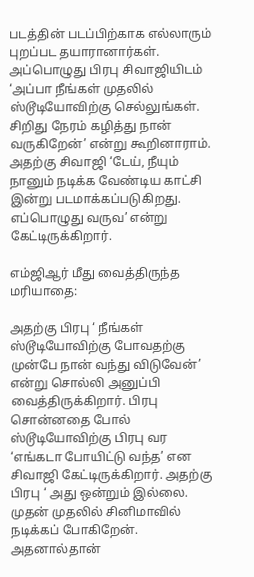படத்தின் படப்பிற்காக எல்லாரும் புறப்பட தயாரானார்கள். அப்பொழுது பிரபு சிவாஜியிடம் ‘அப்பா நீங்கள் முதலில் ஸ்டூடியோவிற்கு செல்லுங்கள். சிறிது நேரம் கழித்து நான் வருகிறேன்’ என்று கூறினாராம். அதற்கு சிவாஜி ‘டேய், நீயும் நானும் நடிக்க வேண்டிய காட்சி இன்று படமாக்கப்படுகிறது. எப்பொழுது வருவ’ என்று கேட்டிருக்கிறார்.

எம்ஜிஆர் மீது வைத்திருந்த மரியாதை:

அதற்கு பிரபு ‘ நீங்கள் ஸ்டூடியோவிற்கு போவதற்கு முன்பே நான் வந்து விடுவேன்’ என்று சொல்லி அனுப்பி வைத்திருக்கிறார். பிரபு சொன்னதை போல் ஸ்டூடியோவிற்கு பிரபு வர ‘எங்கடா போயிட்டு வந்த’ என சிவாஜி கேட்டிருக்கிறார். அதற்கு பிரபு ‘ அது ஒன்றும் இல்லை. முதன் முதலில் சினிமாவில் நடிக்கப் போகிறேன். அதனால்தான்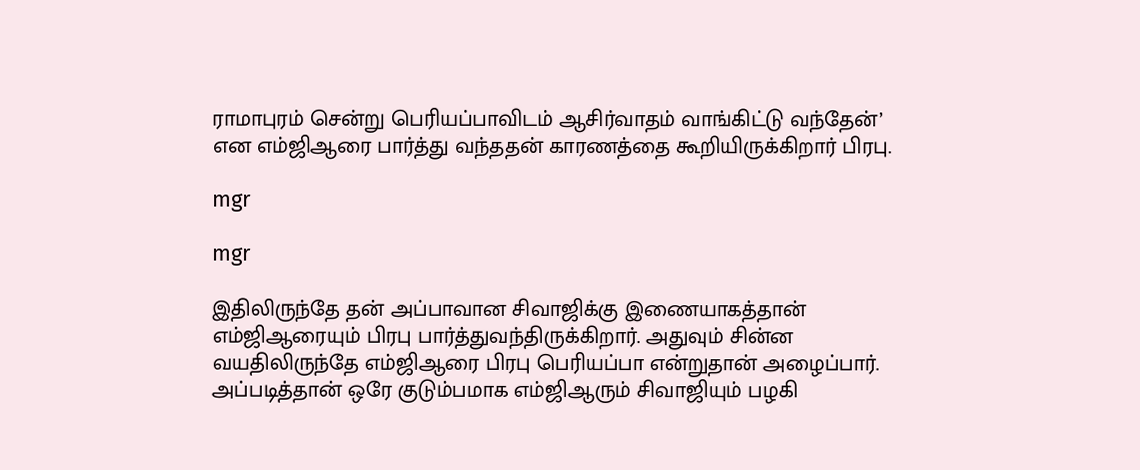ராமாபுரம் சென்று பெரியப்பாவிடம் ஆசிர்வாதம் வாங்கிட்டு வந்தேன்’ என எம்ஜிஆரை பார்த்து வந்ததன் காரணத்தை கூறியிருக்கிறார் பிரபு.

mgr

mgr

இதிலிருந்தே தன் அப்பாவான சிவாஜிக்கு இணையாகத்தான் எம்ஜிஆரையும் பிரபு பார்த்துவந்திருக்கிறார். அதுவும் சின்ன வயதிலிருந்தே எம்ஜிஆரை பிரபு பெரியப்பா என்றுதான் அழைப்பார். அப்படித்தான் ஒரே குடும்பமாக எம்ஜிஆரும் சிவாஜியும் பழகி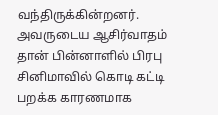வந்திருக்கின்றனர். அவருடைய ஆசிர்வாதம் தான் பின்னாளில் பிரபு சினிமாவில் கொடி கட்டி பறக்க காரணமாக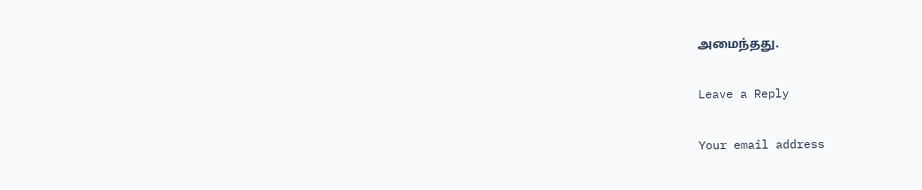அமைந்தது.

Leave a Reply

Your email address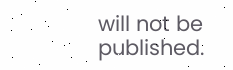will not be published.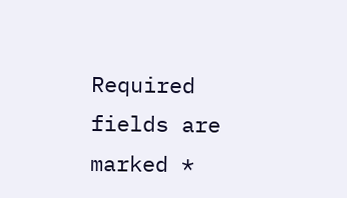Required fields are marked *